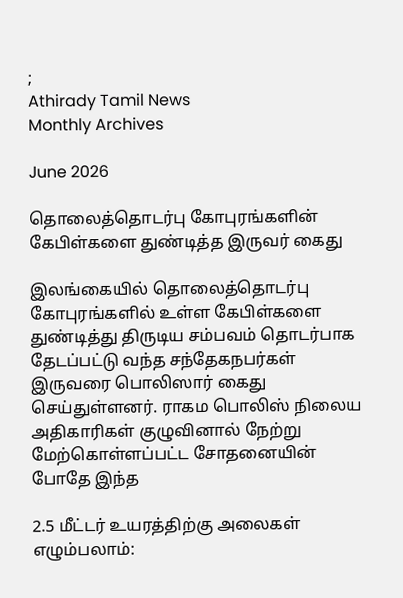;
Athirady Tamil News
Monthly Archives

June 2026

தொலைத்தொடர்பு கோபுரங்களின் கேபிள்களை துண்டித்த இருவர் கைது

இலங்கையில் தொலைத்தொடர்பு கோபுரங்களில் உள்ள கேபிள்களை துண்டித்து திருடிய சம்பவம் தொடர்பாக தேடப்பட்டு வந்த சந்தேகநபர்கள் இருவரை பொலிஸார் கைது செய்துள்ளனர். ராகம பொலிஸ் நிலைய அதிகாரிகள் குழுவினால் நேற்று மேற்கொள்ளப்பட்ட சோதனையின் போதே இந்த

2.5 மீட்டர் உயரத்திற்கு அலைகள் எழும்பலாம்: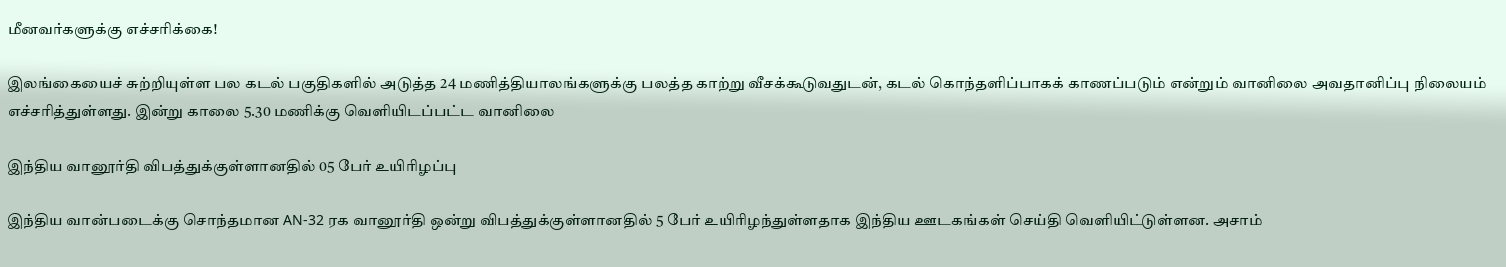மீனவர்களுக்கு எச்சரிக்கை!

இலங்கையைச் சுற்றியுள்ள பல கடல் பகுதிகளில் அடுத்த 24 மணித்தியாலங்களுக்கு பலத்த காற்று வீசக்கூடுவதுடன், கடல் கொந்தளிப்பாகக் காணப்படும் என்றும் வானிலை அவதானிப்பு நிலையம் எச்சரித்துள்ளது. இன்று காலை 5.30 மணிக்கு வெளியிடப்பட்ட வானிலை

இந்திய வானூர்தி விபத்துக்குள்ளானதில் 05 பேர் உயிரிழப்பு

இந்திய வான்படைக்கு சொந்தமான AN-32 ரக வானூர்தி ஒன்று விபத்துக்குள்ளானதில் 5 பேர் உயிரிழந்துள்ளதாக இந்திய ஊடகங்கள் செய்தி வெளியிட்டுள்ளன. அசாம்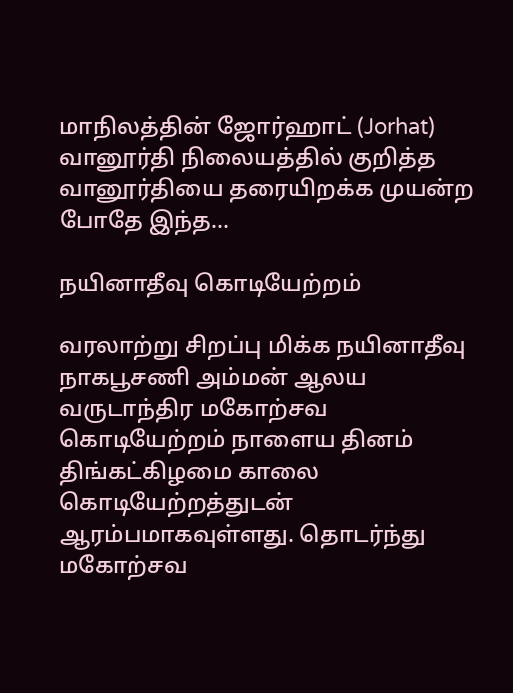மாநிலத்தின் ஜோர்ஹாட் (Jorhat) வானூர்தி நிலையத்தில் குறித்த வானூர்தியை தரையிறக்க முயன்ற போதே இந்த…

நயினாதீவு கொடியேற்றம்

வரலாற்று சிறப்பு மிக்க நயினாதீவு நாகபூசணி அம்மன் ஆலய வருடாந்திர மகோற்சவ கொடியேற்றம் நாளைய தினம் திங்கட்கிழமை காலை கொடியேற்றத்துடன் ஆரம்பமாகவுள்ளது. தொடர்ந்து மகோற்சவ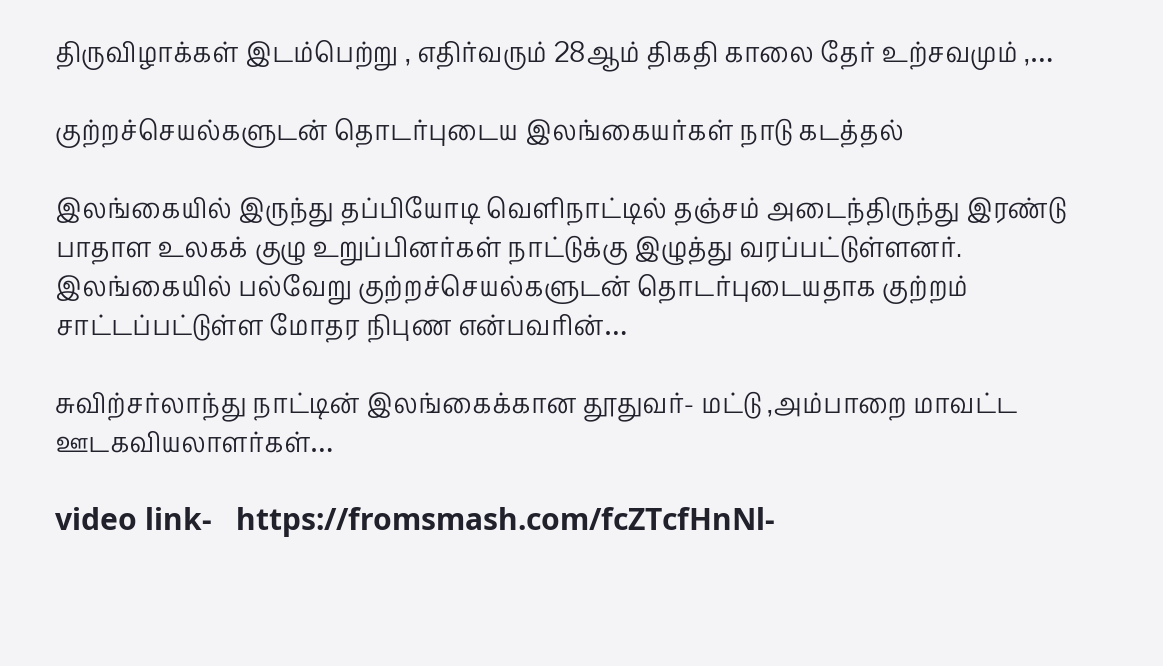திருவிழாக்கள் இடம்பெற்று , எதிர்வரும் 28ஆம் திகதி காலை தேர் உற்சவமும் ,…

குற்றச்செயல்களுடன் தொடர்புடைய இலங்கையர்கள் நாடு கடத்தல்

இலங்கையில் இருந்து தப்பியோடி வெளிநாட்டில் தஞ்சம் அடைந்திருந்து இரண்டு பாதாள உலகக் குழு உறுப்பினர்கள் நாட்டுக்கு இழுத்து வரப்பட்டுள்ளனர். இலங்கையில் பல்வேறு குற்றச்செயல்களுடன் தொடர்புடையதாக குற்றம் சாட்டப்பட்டுள்ள மோதர நிபுண என்பவரின்…

சுவிற்சர்லாந்து நாட்டின் இலங்கைக்கான தூதுவர்- மட்டு ,அம்பாறை மாவட்ட ஊடகவியலாளர்கள்…

video link-   https://fromsmash.com/fcZTcfHnNl-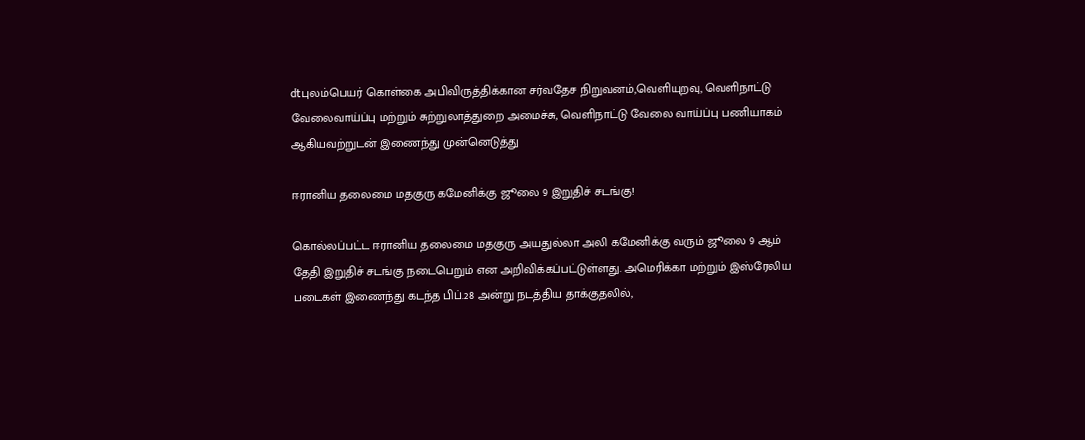dtபுலம்பெயர் கொள்கை அபிவிருத்திக்கான சர்வதேச நிறுவனம்,வெளியுறவு, வெளிநாட்டு வேலைவாய்ப்பு மற்றும் சுற்றுலாத்துறை அமைச்சு, வெளிநாட்டு வேலை வாய்ப்பு பணியாகம் ஆகியவற்றுடன் இணைந்து முன்னெடுத்து

ஈரானிய தலைமை மதகுரு கமேனிக்கு ஜூலை 9 இறுதிச் சடங்கு!

கொல்லப்பட்ட ஈரானிய தலைமை மதகுரு அயதுல்லா அலி கமேனிக்கு வரும் ஜூலை 9 ஆம் தேதி இறுதிச் சடங்கு நடைபெறும் என அறிவிக்கப்பட்டுள்ளது. அமெரிக்கா மற்றும் இஸ்ரேலிய படைகள் இணைந்து கடந்த பிப்.28 அன்று நடத்திய தாக்குதலில்,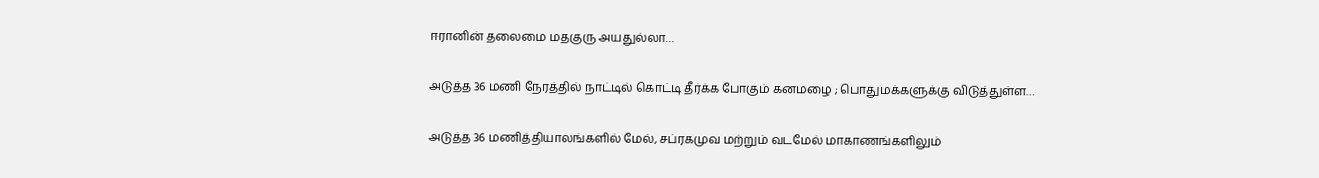ஈரானின் தலைமை மதகுரு அயதுல்லா…

அடுத்த 36 மணி நேரத்தில் நாட்டில் கொட்டி தீர்க்க போகும் கனமழை ; பொதுமக்களுக்கு விடுத்துள்ள…

அடுத்த 36 மணித்தியாலங்களில் மேல், சப்ரகமுவ மற்றும் வடமேல் மாகாணங்களிலும்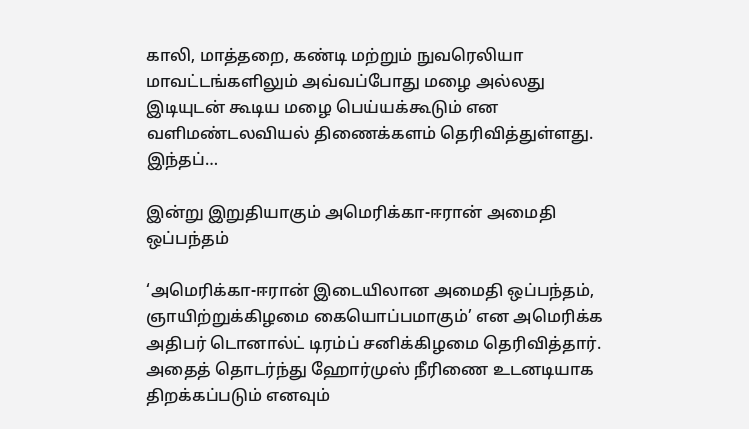காலி, மாத்தறை, கண்டி மற்றும் நுவரெலியா மாவட்டங்களிலும் அவ்வப்போது மழை அல்லது இடியுடன் கூடிய மழை பெய்யக்கூடும் என வளிமண்டலவியல் திணைக்களம் தெரிவித்துள்ளது. இந்தப்…

இன்று இறுதியாகும் அமெரிக்கா-ஈரான் அமைதி ஒப்பந்தம்

‘அமெரிக்கா-ஈரான் இடையிலான அமைதி ஒப்பந்தம், ஞாயிற்றுக்கிழமை கையொப்பமாகும்’ என அமெரிக்க அதிபர் டொனால்ட் டிரம்ப் சனிக்கிழமை தெரிவித்தார். அதைத் தொடர்ந்து ஹோர்முஸ் நீரிணை உடனடியாக திறக்கப்படும் எனவும்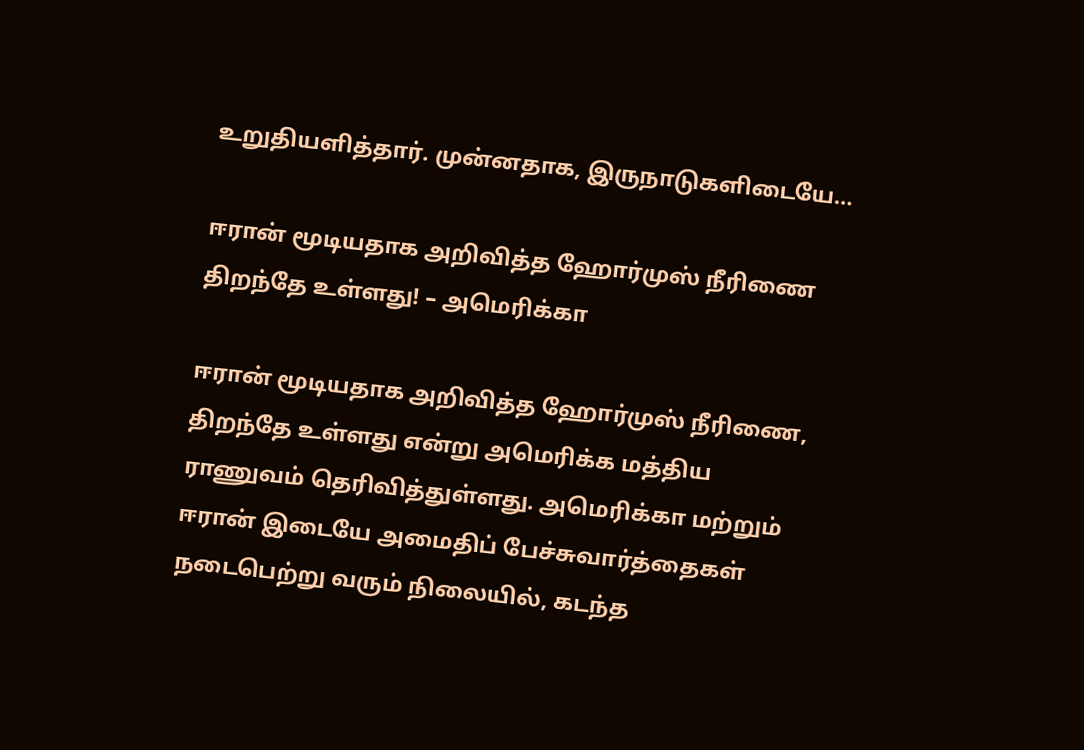உறுதியளித்தார். முன்னதாக, இருநாடுகளிடையே…

ஈரான் மூடியதாக அறிவித்த ஹோர்முஸ் நீரிணை திறந்தே உள்ளது! – அமெரிக்கா

ஈரான் மூடியதாக அறிவித்த ஹோர்முஸ் நீரிணை, திறந்தே உள்ளது என்று அமெரிக்க மத்திய ராணுவம் தெரிவித்துள்ளது. அமெரிக்கா மற்றும் ஈரான் இடையே அமைதிப் பேச்சுவார்த்தைகள் நடைபெற்று வரும் நிலையில், கடந்த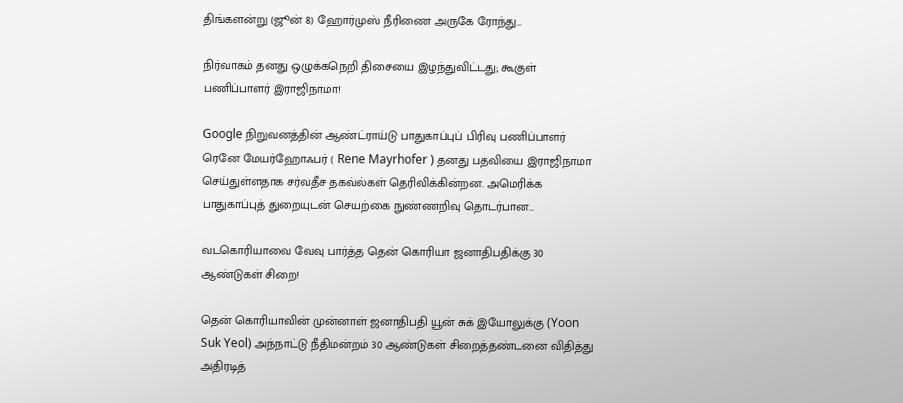திங்களன்று (ஜூன் 8) ஹோர்முஸ் நீரிணை அருகே ரோந்து…

நிர்வாகம் தனது ஒழுக்கநெறி திசையை இழந்துவிட்டது; கூகுள் பணிப்பாளர் இராஜிநாமா!

Google நிறுவனத்தின் ஆண்ட்ராய்டு பாதுகாப்புப் பிரிவு பணிப்பாளர் ரெனே மேயர்ஹோஃபர் ( Rene Mayrhofer ) தனது பதவியை இராஜிநாமா செய்துள்ளதாக சர்வதீச தகவ்ல்கள் தெரிவிக்கின்றன. அமெரிக்க பாதுகாப்புத் துறையுடன் செயற்கை நுண்ணறிவு தொடர்பான…

வடகொரியாவை வேவு பார்த்த தென் கொரியா ஜனாதிபதிக்கு 30 ஆண்டுகள் சிறை!

தென் கொரியாவின் முன்னாள் ஜனாதிபதி யூன் சுக் இயோலுக்கு (Yoon Suk Yeol) அந்நாட்டு நீதிமன்றம் 30 ஆண்டுகள் சிறைத்தண்டனை விதித்து அதிரடித்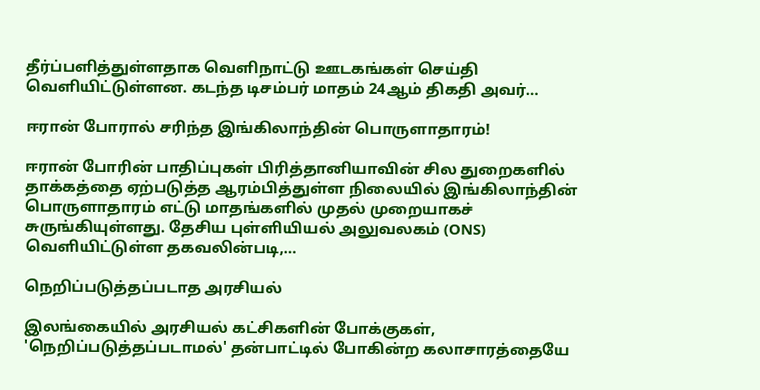தீர்ப்பளித்துள்ளதாக வெளிநாட்டு ஊடகங்கள் செய்தி வெளியிட்டுள்ளன. கடந்த டிசம்பர் மாதம் 24ஆம் திகதி அவர்…

ஈரான் போரால் சரிந்த இங்கிலாந்தின் பொருளாதாரம்!

ஈரான் போரின் பாதிப்புகள் பிரித்தானியாவின் சில துறைகளில் தாக்கத்தை ஏற்படுத்த ஆரம்பித்துள்ள நிலையில் இங்கிலாந்தின் பொருளாதாரம் எட்டு மாதங்களில் முதல் முறையாகச் சுருங்கியுள்ளது. தேசிய புள்ளியியல் அலுவலகம் (ONS) வெளியிட்டுள்ள தகவலின்படி,…

நெறிப்படுத்தப்படாத அரசியல்

இலங்கையில் அரசியல் கட்சிகளின் போக்குகள், 'நெறிப்படுத்தப்படாமல்' தன்பாட்டில் போகின்ற கலாசாரத்தையே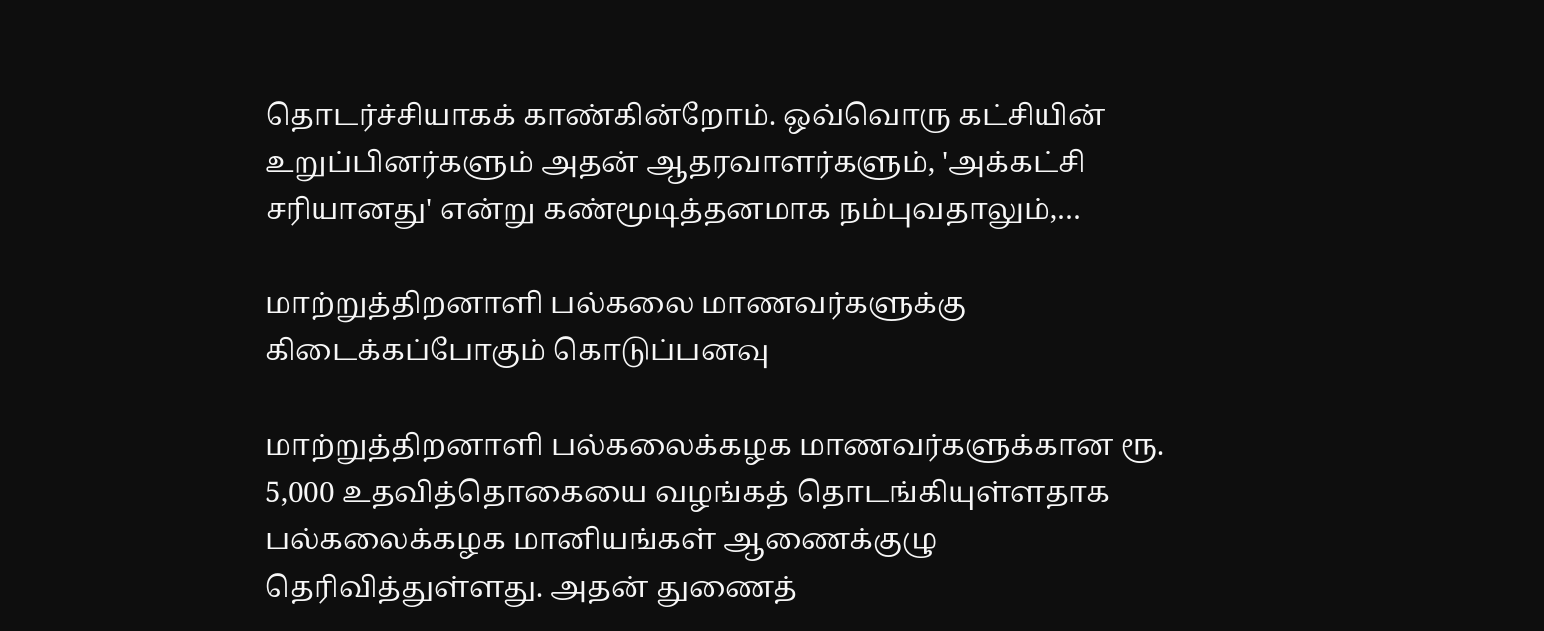தொடர்ச்சியாகக் காண்கின்றோம். ஒவ்வொரு கட்சியின் உறுப்பினர்களும் அதன் ஆதரவாளர்களும், 'அக்கட்சி சரியானது' என்று கண்மூடித்தனமாக நம்புவதாலும்,…

மாற்றுத்திறனாளி பல்கலை மாணவர்களுக்கு கிடைக்கப்போகும் கொடுப்பனவு

மாற்றுத்திறனாளி பல்கலைக்கழக மாணவர்களுக்கான ரூ. 5,000 உதவித்தொகையை வழங்கத் தொடங்கியுள்ளதாக பல்கலைக்கழக மானியங்கள் ஆணைக்குழு தெரிவித்துள்ளது. அதன் துணைத்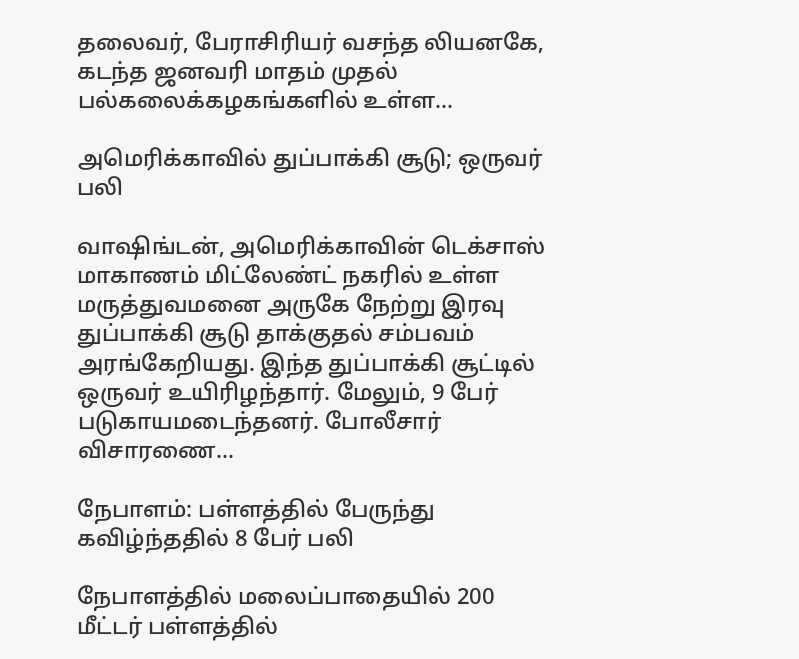தலைவர், பேராசிரியர் வசந்த லியனகே, கடந்த ஜனவரி மாதம் முதல் பல்கலைக்கழகங்களில் உள்ள…

அமெரிக்காவில் துப்பாக்கி சூடு; ஒருவர் பலி

வாஷிங்டன், அமெரிக்காவின் டெக்சாஸ் மாகாணம் மிட்லேண்ட் நகரில் உள்ள மருத்துவமனை அருகே நேற்று இரவு துப்பாக்கி சூடு தாக்குதல் சம்பவம் அரங்கேறியது. இந்த துப்பாக்கி சூட்டில் ஒருவர் உயிரிழந்தார். மேலும், 9 பேர் படுகாயமடைந்தனர். போலீசார் விசாரணை…

நேபாளம்: பள்ளத்தில் பேருந்து கவிழ்ந்ததில் 8 பேர் பலி

நேபாளத்தில் மலைப்பாதையில் 200 மீட்டர் பள்ளத்தில்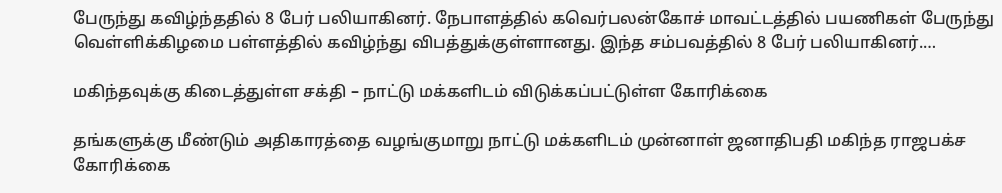பேருந்து கவிழ்ந்ததில் 8 பேர் பலியாகினர். நேபாளத்தில் கவெர்பலன்கோச் மாவட்டத்தில் பயணிகள் பேருந்து வெள்ளிக்கிழமை பள்ளத்தில் கவிழ்ந்து விபத்துக்குள்ளானது. இந்த சம்பவத்தில் 8 பேர் பலியாகினர்.…

மகிந்தவுக்கு கிடைத்துள்ள சக்தி – நாட்டு மக்களிடம் விடுக்கப்பட்டுள்ள கோரிக்கை

தங்களுக்கு மீண்டும் அதிகாரத்தை வழங்குமாறு நாட்டு மக்களிடம் முன்னாள் ஜனாதிபதி மகிந்த ராஜபக்ச கோரிக்கை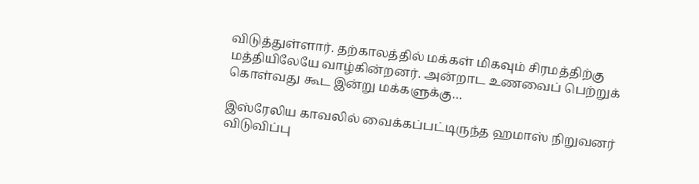விடுத்துள்ளார். தற்காலத்தில் மக்கள் மிகவும் சிரமத்திற்கு மத்தியிலேயே வாழ்கின்றனர். அன்றாட உணவைப் பெற்றுக் கொள்வது கூட இன்று மக்களுக்கு…

இஸ்ரேலிய காவலில் வைக்கப்பட்டிருந்த ஹமாஸ் நிறுவனர் விடுவிப்பு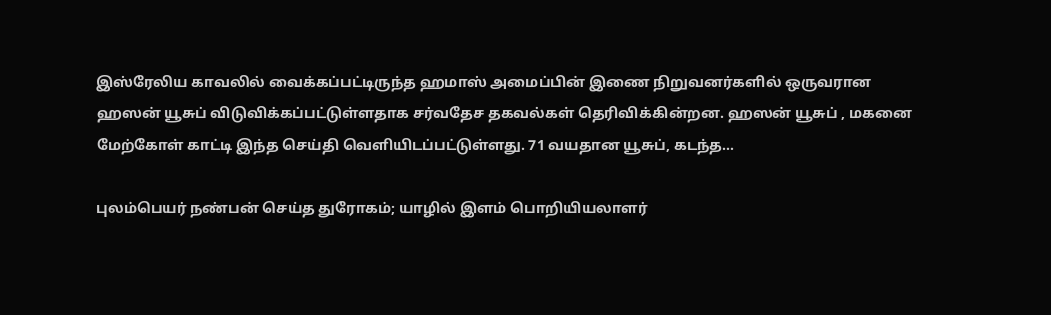இஸ்ரேலிய காவலில் வைக்கப்பட்டிருந்த ஹமாஸ் அமைப்பின் இணை நிறுவனர்களில் ஒருவரான ஹஸன் யூசுப் விடுவிக்கப்பட்டுள்ளதாக சர்வதேச தகவல்கள் தெரிவிக்கின்றன. ஹஸன் யூசுப் , மகனை மேற்கோள் காட்டி இந்த செய்தி வெளியிடப்பட்டுள்ளது. 71 வயதான யூசுப், கடந்த…

புலம்பெயர் நண்பன் செய்த துரோகம்; யாழில் இளம் பொறியியலாளர்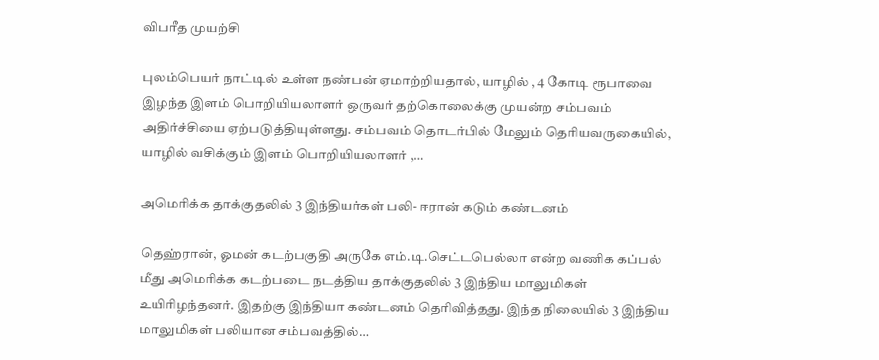விபரீத முயற்சி

புலம்பெயர் நாட்டில் உள்ள நண்பன் ஏமாற்றியதால், யாழில் , 4 கோடி ரூபாவை இழந்த இளம் பொறியியலாளர் ஒருவர் தற்கொலைக்கு முயன்ற சம்பவம் அதிர்ச்சியை ஏற்படுத்தியுள்ளது. சம்பவம் தொடர்பில் மேலும் தெரியவருகையில், யாழில் வசிக்கும் இளம் பொறியியலாளர் ,…

அமெரிக்க தாக்குதலில் 3 இந்தியர்கள் பலி- ஈரான் கடும் கண்டனம்

தெஹ்ரான், ஓமன் கடற்பகுதி அருகே எம்.டி.செட்டபெல்லா என்ற வணிக கப்பல் மீது அமெரிக்க கடற்படை நடத்திய தாக்குதலில் 3 இந்திய மாலுமிகள் உயிரிழந்தனர். இதற்கு இந்தியா கண்டனம் தெரிவித்தது. இந்த நிலையில் 3 இந்திய மாலுமிகள் பலியான சம்பவத்தில்…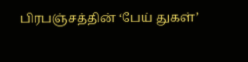பிரபஞ்சத்தின் ‘பேய் துகள்’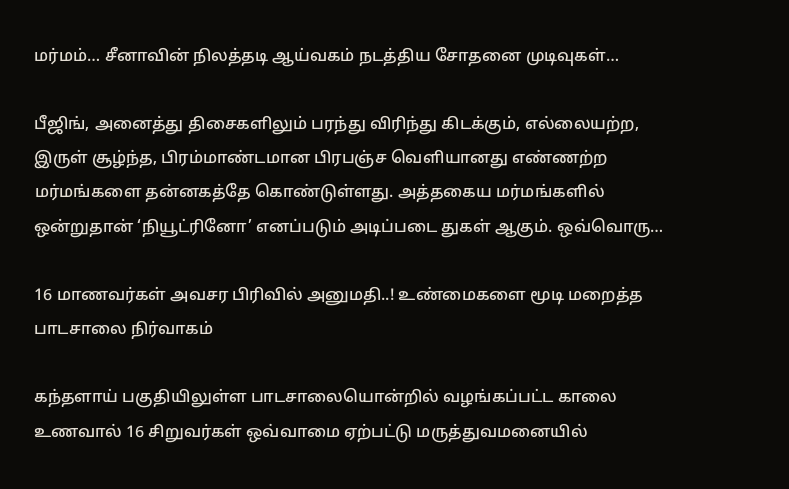மர்மம்… சீனாவின் நிலத்தடி ஆய்வகம் நடத்திய சோதனை முடிவுகள்…

பீஜிங், அனைத்து திசைகளிலும் பரந்து விரிந்து கிடக்கும், எல்லையற்ற, இருள் சூழ்ந்த, பிரம்மாண்டமான பிரபஞ்ச வெளியானது எண்ணற்ற மர்மங்களை தன்னகத்தே கொண்டுள்ளது. அத்தகைய மர்மங்களில் ஒன்றுதான் ‘நியூட்ரினோ’ எனப்படும் அடிப்படை துகள் ஆகும். ஒவ்வொரு…

16 மாணவர்கள் அவசர பிரிவில் அனுமதி..! உண்மைகளை மூடி மறைத்த பாடசாலை நிர்வாகம்

கந்தளாய் பகுதியிலுள்ள பாடசாலையொன்றில் வழங்கப்பட்ட காலை உணவால் 16 சிறுவர்கள் ஒவ்வாமை ஏற்பட்டு மருத்துவமனையில்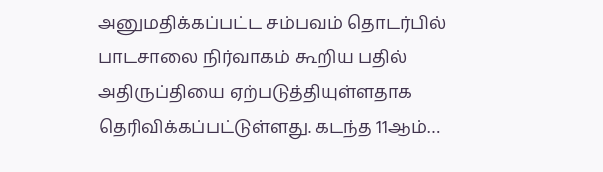அனுமதிக்கப்பட்ட சம்பவம் தொடர்பில் பாடசாலை நிர்வாகம் கூறிய பதில் அதிருப்தியை ஏற்படுத்தியுள்ளதாக தெரிவிக்கப்பட்டுள்ளது. கடந்த 11ஆம்…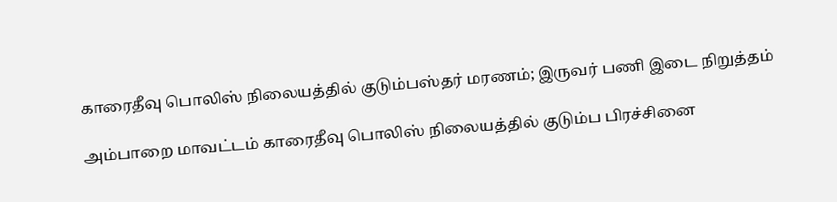காரைதீவு பொலிஸ் நிலையத்தில் குடும்பஸ்தர் மரணம்; இருவர் பணி இடை நிறுத்தம்

அம்பாறை மாவட்டம் காரைதீவு பொலிஸ் நிலையத்தில் குடும்ப பிரச்சினை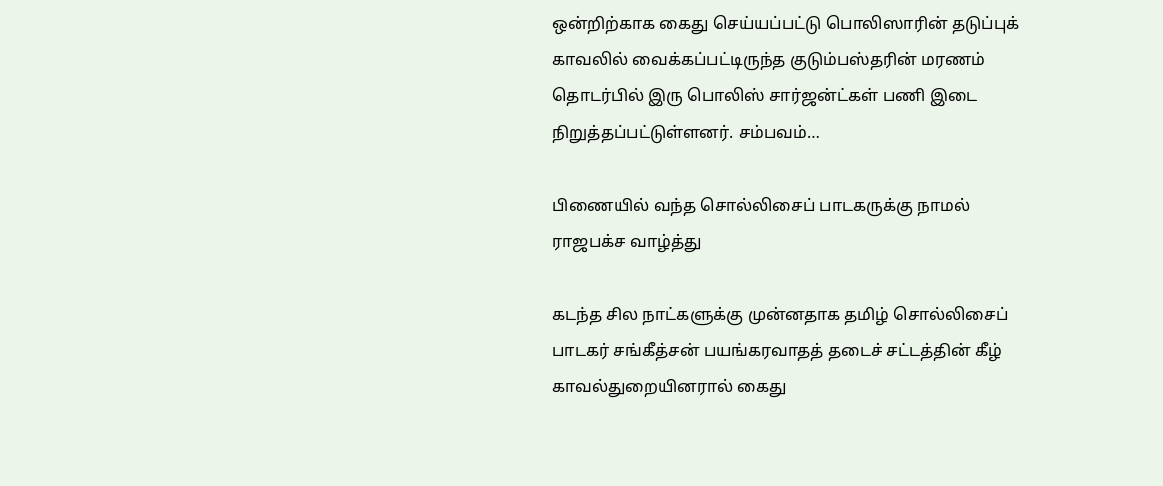ஒன்றிற்காக கைது செய்யப்பட்டு பொலிஸாரின் தடுப்புக் காவலில் வைக்கப்பட்டிருந்த குடும்பஸ்தரின் மரணம் தொடர்பில் இரு பொலிஸ் சார்ஜன்ட்கள் பணி இடை நிறுத்தப்பட்டுள்ளனர். சம்பவம்…

பிணையில் வந்த சொல்லிசைப் பாடகருக்கு நாமல் ராஜபக்ச வாழ்த்து

கடந்த சில நாட்களுக்கு முன்னதாக தமிழ் சொல்லிசைப் பாடகர் சங்கீத்சன் பயங்கரவாதத் தடைச் சட்டத்தின் கீழ் காவல்துறையினரால் கைது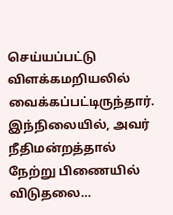செய்யப்பட்டு விளக்கமறியலில் வைக்கப்பட்டிருந்தார். இந்நிலையில், அவர் நீதிமன்றத்தால் நேற்று பிணையில் விடுதலை…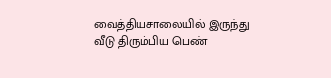வைத்தியசாலையில் இருந்து வீடு திரும்பிய பெண்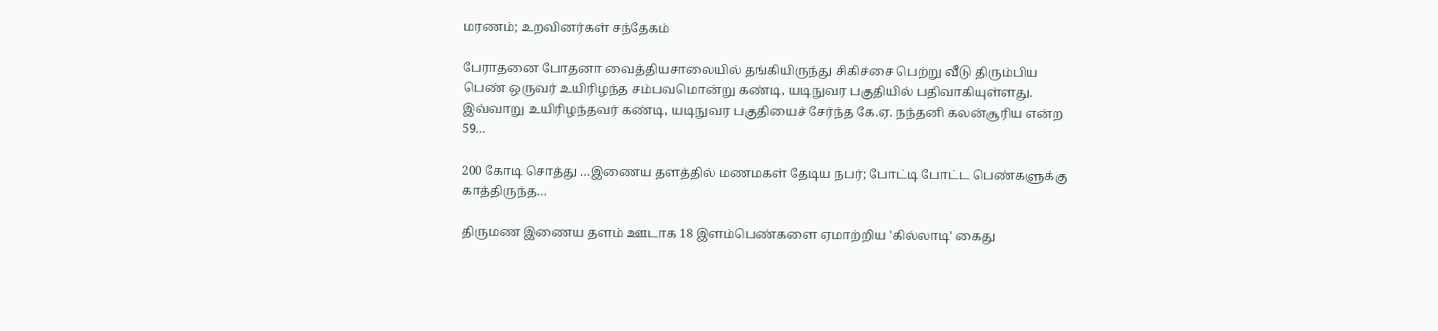மரணம்; உறவினர்கள் சந்தேகம்

பேராதனை போதனா வைத்தியசாலையில் தங்கியிருந்து சிகிச்சை பெற்று வீடு திரும்பிய பெண் ஒருவர் உயிரிழந்த சம்பவமொன்று கண்டி, யடிநுவர பகுதியில் பதிவாகியுள்ளது. இவ்வாறு உயிரிழந்தவர் கண்டி, யடிநுவர பகுதியைச் சேர்ந்த கே.ஏ. நந்தனி கலன்சூரிய என்ற 59…

200 கோடி சொத்து …இணைய தளத்தில் மணமகள் தேடிய நபர்; போட்டி போட்ட பெண்களுக்கு காத்திருந்த…

திருமண இணைய தளம் ஊடாக 18 இளம்பெண்களை ஏமாற்றிய 'கில்லாடி' கைது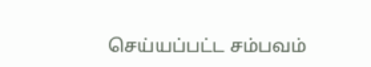செய்யப்பட்ட சம்பவம்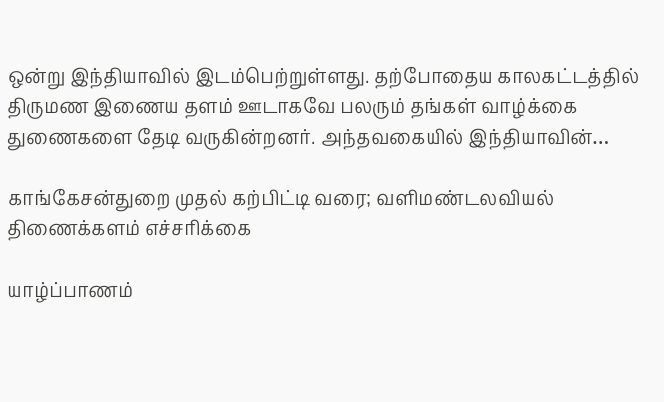ஒன்று இந்தியாவில் இடம்பெற்றுள்ளது. தற்போதைய காலகட்டத்தில் திருமண இணைய தளம் ஊடாகவே பலரும் தங்கள் வாழ்க்கை துணைகளை தேடி வருகின்றனர். அந்தவகையில் இந்தியாவின்…

காங்கேசன்துறை முதல் கற்பிட்டி வரை; வளிமண்டலவியல் திணைக்களம் எச்சரிக்கை

யாழ்ப்பாணம்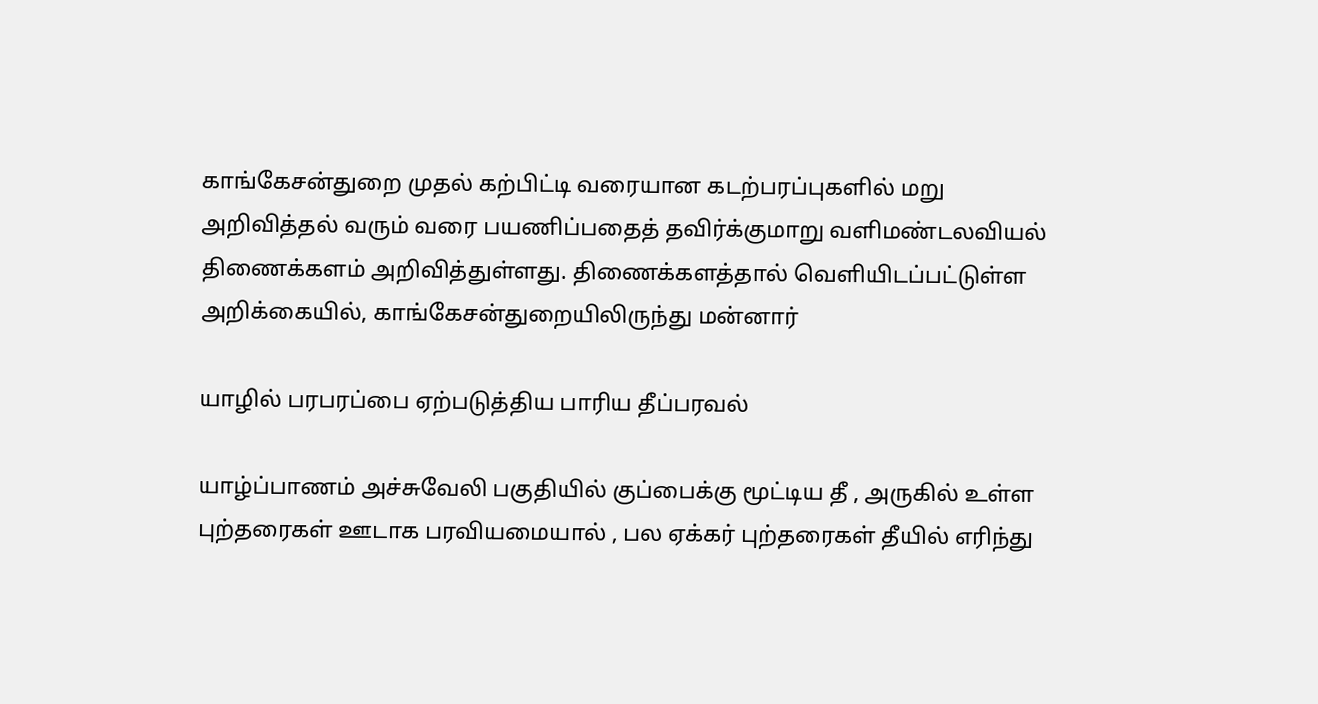காங்கேசன்துறை முதல் கற்பிட்டி வரையான கடற்பரப்புகளில் மறு அறிவித்தல் வரும் வரை பயணிப்பதைத் தவிர்க்குமாறு வளிமண்டலவியல் திணைக்களம் அறிவித்துள்ளது. திணைக்களத்தால் வெளியிடப்பட்டுள்ள அறிக்கையில், காங்கேசன்துறையிலிருந்து மன்னார்

யாழில் பரபரப்பை ஏற்படுத்திய பாரிய தீப்பரவல்

யாழ்ப்பாணம் அச்சுவேலி பகுதியில் குப்பைக்கு மூட்டிய தீ , அருகில் உள்ள புற்தரைகள் ஊடாக பரவியமையால் , பல ஏக்கர் புற்தரைகள் தீயில் எரிந்து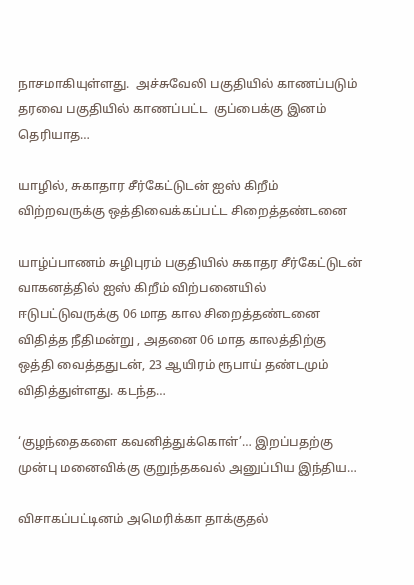நாசமாகியுள்ளது.  அச்சுவேலி பகுதியில் காணப்படும் தரவை பகுதியில் காணப்பட்ட  குப்பைக்கு இனம் தெரியாத…

யாழில், சுகாதார சீர்கேட்டுடன் ஐஸ் கிறீம் விற்றவருக்கு ஒத்திவைக்கப்பட்ட சிறைத்தண்டனை

யாழ்ப்பாணம் சுழிபுரம் பகுதியில் சுகாதர சீர்கேட்டுடன் வாகனத்தில் ஐஸ் கிறீம் விற்பனையில் ஈடுபட்டுவருக்கு 06 மாத கால சிறைத்தண்டனை விதித்த நீதிமன்று , அதனை 06 மாத காலத்திற்கு ஒத்தி வைத்ததுடன், 23 ஆயிரம் ரூபாய் தண்டமும் விதித்துள்ளது. கடந்த…

‘குழந்தைகளை கவனித்துக்கொள்’… இறப்பதற்கு முன்பு மனைவிக்கு குறுந்தகவல் அனுப்பிய இந்திய…

விசாகப்பட்டினம் அமெரிக்கா தாக்குதல்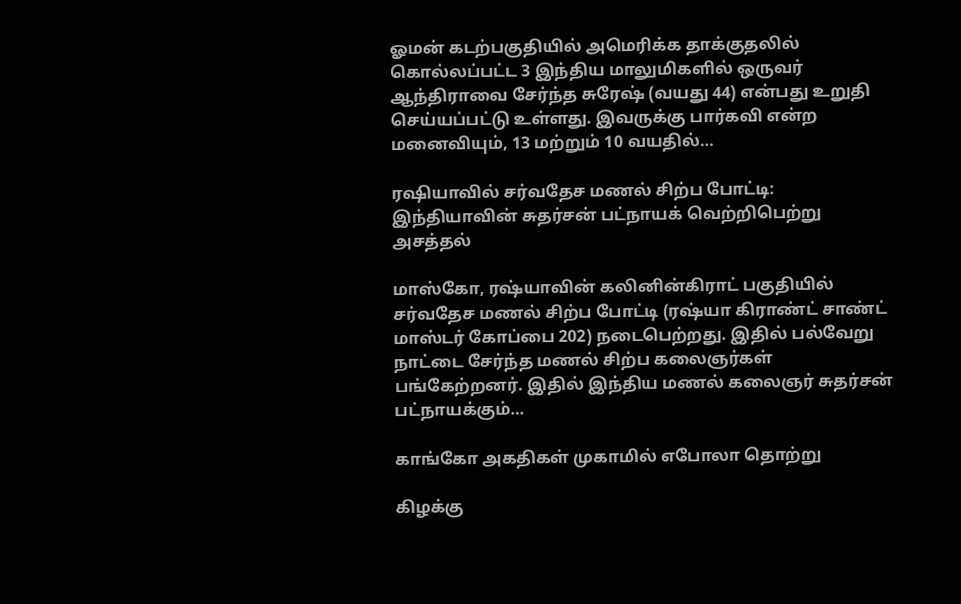ஓமன் கடற்பகுதியில் அமெரிக்க தாக்குதலில் கொல்லப்பட்ட 3 இந்திய மாலுமிகளில் ஒருவர் ஆந்திராவை சேர்ந்த சுரேஷ் (வயது 44) என்பது உறுதி செய்யப்பட்டு உள்ளது. இவருக்கு பார்கவி என்ற மனைவியும், 13 மற்றும் 10 வயதில்…

ரஷியாவில் சர்வதேச மணல் சிற்ப போட்டி: இந்தியாவின் சுதர்சன் பட்நாயக் வெற்றிபெற்று அசத்தல்

மாஸ்கோ, ரஷ்யாவின் கலினின்கிராட் பகுதியில் சர்வதேச மணல் சிற்ப போட்டி (ரஷ்யா கிராண்ட் சாண்ட் மாஸ்டர் கோப்பை 202) நடைபெற்றது. இதில் பல்வேறு நாட்டை சேர்ந்த மணல் சிற்ப கலைஞர்கள் பங்கேற்றனர். இதில் இந்திய மணல் கலைஞர் சுதர்சன் பட்நாயக்கும்…

காங்கோ அகதிகள் முகாமில் எபோலா தொற்று

கிழக்கு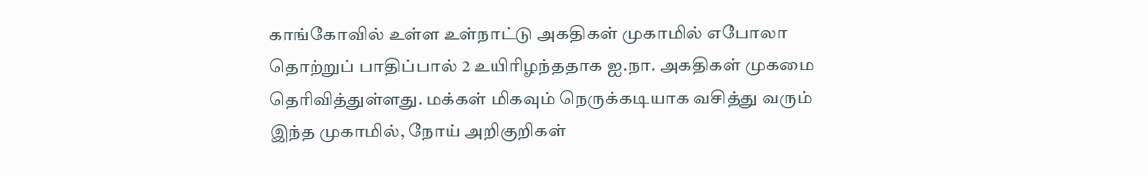காங்கோவில் உள்ள உள்நாட்டு அகதிகள் முகாமில் எபோலா தொற்றுப் பாதிப்பால் 2 உயிரிழந்ததாக ஐ.நா. அகதிகள் முகமை தெரிவித்துள்ளது. மக்கள் மிகவும் நெருக்கடியாக வசித்து வரும் இந்த முகாமில், நோய் அறிகுறிகள்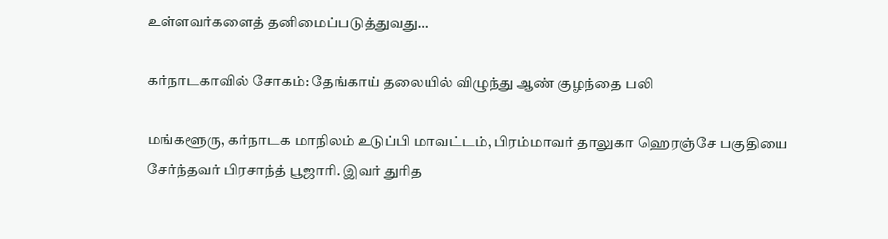உள்ளவர்களைத் தனிமைப்படுத்துவது…

கர்நாடகாவில் சோகம்: தேங்காய் தலையில் விழுந்து ஆண் குழந்தை பலி

மங்களூரு, கர்நாடக மாநிலம் உடுப்பி மாவட்டம், பிரம்மாவர் தாலுகா ஹெரஞ்சே பகுதியை சேர்ந்தவர் பிரசாந்த் பூஜாரி. இவர் துரித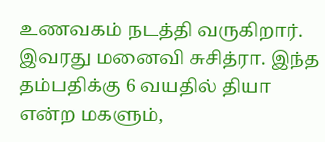உணவகம் நடத்தி வருகிறார். இவரது மனைவி சுசித்ரா. இந்த தம்பதிக்கு 6 வயதில் தியா என்ற மகளும்,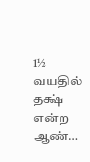1½ வயதில் தக்ஷ் என்ற ஆண்…